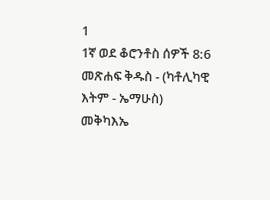1
1ኛ ወደ ቆሮንቶስ ሰዎች 8:6
መጽሐፍ ቅዱስ - (ካቶሊካዊ እትም - ኤማሁስ)
መቅካእኤ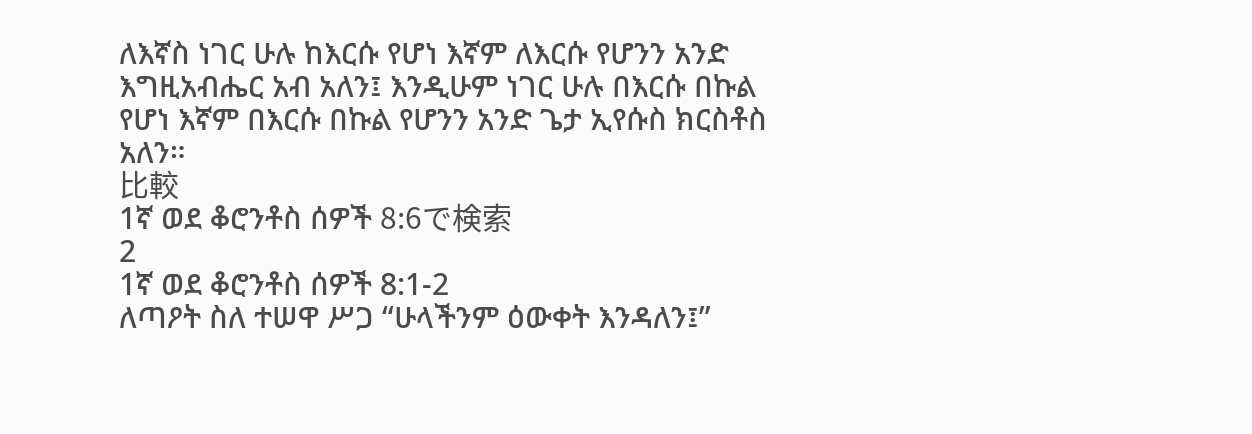ለእኛስ ነገር ሁሉ ከእርሱ የሆነ እኛም ለእርሱ የሆንን አንድ እግዚአብሔር አብ አለን፤ እንዲሁም ነገር ሁሉ በእርሱ በኩል የሆነ እኛም በእርሱ በኩል የሆንን አንድ ጌታ ኢየሱስ ክርስቶስ አለን።
比較
1ኛ ወደ ቆሮንቶስ ሰዎች 8:6で検索
2
1ኛ ወደ ቆሮንቶስ ሰዎች 8:1-2
ለጣዖት ስለ ተሠዋ ሥጋ “ሁላችንም ዕውቀት እንዳለን፤”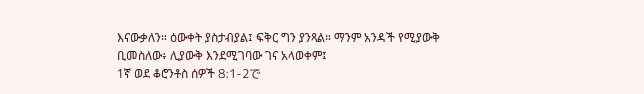እናውቃለን። ዕውቀት ያስታብያል፤ ፍቅር ግን ያንጻል። ማንም አንዳች የሚያውቅ ቢመስለው፥ ሊያውቅ እንደሚገባው ገና አላወቀም፤
1ኛ ወደ ቆሮንቶስ ሰዎች 8:1-2で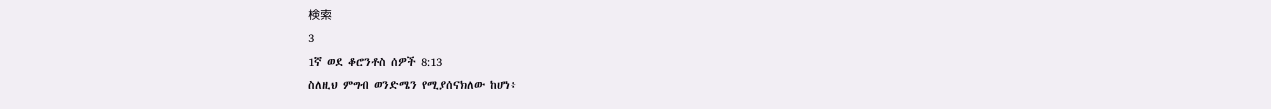検索
3
1ኛ ወደ ቆሮንቶስ ሰዎች 8:13
ስለዚህ ምግብ ወንድሜን የሚያሰናክለው ከሆነ፥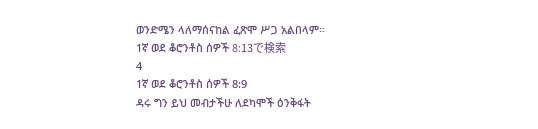ወንድሜን ላለማሰናከል ፈጽሞ ሥጋ አልበላም።
1ኛ ወደ ቆሮንቶስ ሰዎች 8:13で検索
4
1ኛ ወደ ቆሮንቶስ ሰዎች 8:9
ዳሩ ግን ይህ መብታችሁ ለደካሞች ዕንቅፋት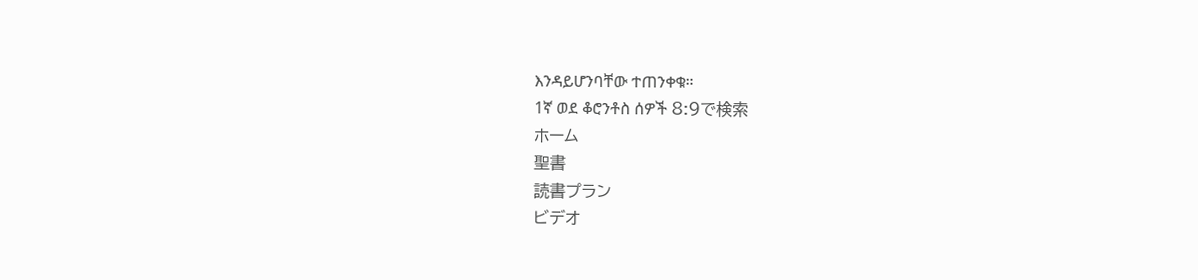እንዳይሆንባቸው ተጠንቀቁ።
1ኛ ወደ ቆሮንቶስ ሰዎች 8:9で検索
ホーム
聖書
読書プラン
ビデオ